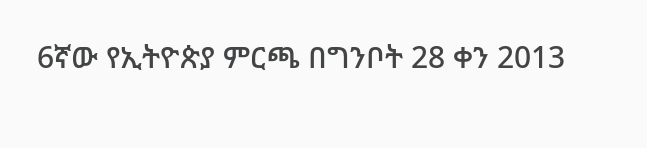6ኛው የኢትዮጵያ ምርጫ በግንቦት 28 ቀን 2013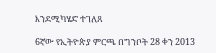እንደሚካሄድ ተገለጸ

6ኛው የኢትዮጵያ ምርጫ በግንቦት 28 ቀን 2013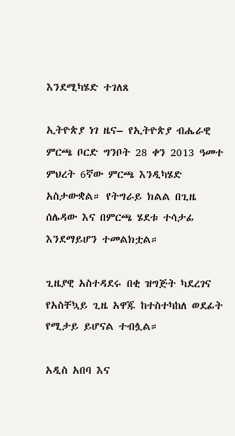እንደሚካሄድ ተገለጸ

ኢትዮጵያ ነገ ዜና– የኢትዮጵያ ብሔራዊ ምርጫ ቦርድ ግንቦት 28 ቀን 2013 ዓመተ ምህረት 6ኛው ምርጫ እንዲካሄድ አስታውቋል። የትግራይ ክልል በጊዜ ሰሌዳው እና በምርጫ ሄደቱ ተሳታፊ እንደማይሆን ተመልክቷል።

ጊዜያዊ አስተዳደሩ በቂ ዝግጅት ካደረገና የአስቸኳይ ጊዜ አዋጁ ከተስተካከለ ወደፊት የሚታይ ይሆናል ተብሏል።

አዲስ አበባ እና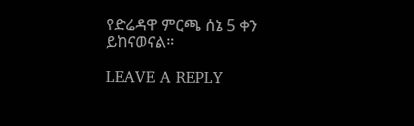የድሬዳዋ ምርጫ ሰኔ 5 ቀን ይከናወናል።

LEAVE A REPLY